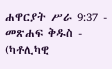ሐዋርያት ሥራ 9:37 - መጽሐፍ ቅዱስ - (ካቶሊካዊ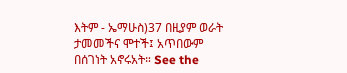እትም - ኤማሁስ)37 በዚያም ወራት ታመመችና ሞተች፤ አጥበውም በሰገነት አኖሩአት። See the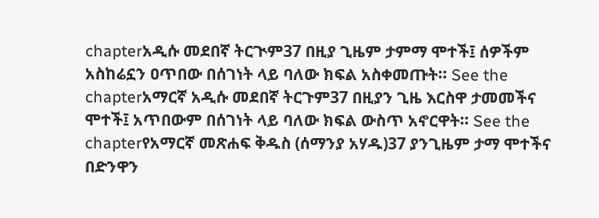chapterአዲሱ መደበኛ ትርጒም37 በዚያ ጊዜም ታምማ ሞተች፤ ሰዎችም አስከሬኗን ዐጥበው በሰገነት ላይ ባለው ክፍል አስቀመጡት። See the chapterአማርኛ አዲሱ መደበኛ ትርጉም37 በዚያን ጊዜ እርስዋ ታመመችና ሞተች፤ አጥበውም በሰገነት ላይ ባለው ክፍል ውስጥ አኖርዋት። See the chapterየአማርኛ መጽሐፍ ቅዱስ (ሰማንያ አሃዱ)37 ያንጊዜም ታማ ሞተችና በድንዋን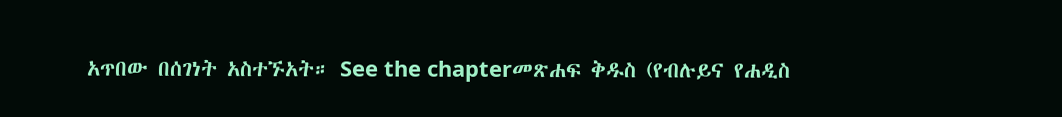አጥበው በሰገነት አስተኙአት። See the chapterመጽሐፍ ቅዱስ (የብሉይና የሐዲስ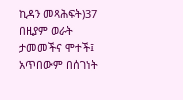ኪዳን መጻሕፍት)37 በዚያም ወራት ታመመችና ሞተች፤ አጥበውም በሰገነት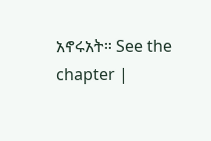አኖሩአት። See the chapter |